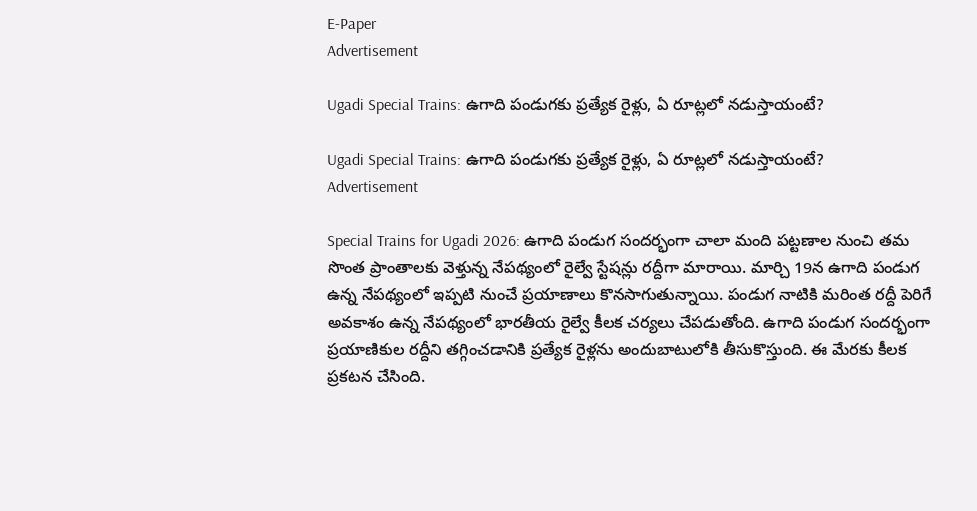E-Paper
Advertisement

Ugadi Special Trains: ఉగాది పండుగకు ప్రత్యేక రైళ్లు, ఏ రూట్లలో నడుస్తాయంటే?

Ugadi Special Trains: ఉగాది పండుగకు ప్రత్యేక రైళ్లు, ఏ రూట్లలో నడుస్తాయంటే?
Advertisement

Special Trains for Ugadi 2026: ఉగాది పండుగ సందర్భంగా చాలా మంది పట్టణాల నుంచి తమ సొంత ప్రాంతాలకు వెళ్తున్న నేపథ్యంలో రైల్వే స్టేషన్లు రద్దీగా మారాయి. మార్చి 19న ఉగాది పండుగ ఉన్న నేపథ్యంలో ఇప్పటి నుంచే ప్రయాణాలు కొనసాగుతున్నాయి. పండుగ నాటికి మరింత రద్దీ పెరిగే అవకాశం ఉన్న నేపథ్యంలో భారతీయ రైల్వే కీలక చర్యలు చేపడుతోంది. ఉగాది పండుగ సందర్భంగా ప్రయాణికుల రద్దీని తగ్గించడానికి ప్రత్యేక రైళ్లను అందుబాటులోకి తీసుకొస్తుంది. ఈ మేరకు కీలక ప్రకటన చేసింది.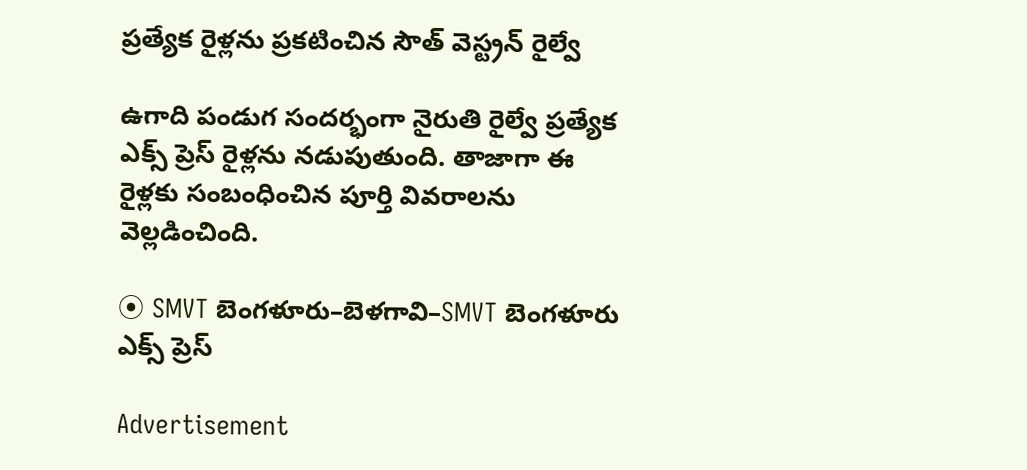ప్రత్యేక రైళ్లను ప్రకటించిన సౌత్ వెస్ట్రన్ రైల్వే

ఉగాది పండుగ సందర్భంగా నైరుతి రైల్వే ప్రత్యేక ఎక్స్‌ ప్రెస్ రైళ్లను నడుపుతుంది. తాజాగా ఈ  రైళ్లకు సంబంధించిన పూర్తి వివరాలను వెల్లడించింది.

⦿ SMVT బెంగళూరు–బెళగావి–SMVT బెంగళూరు ఎక్స్‌ ప్రెస్

Advertisement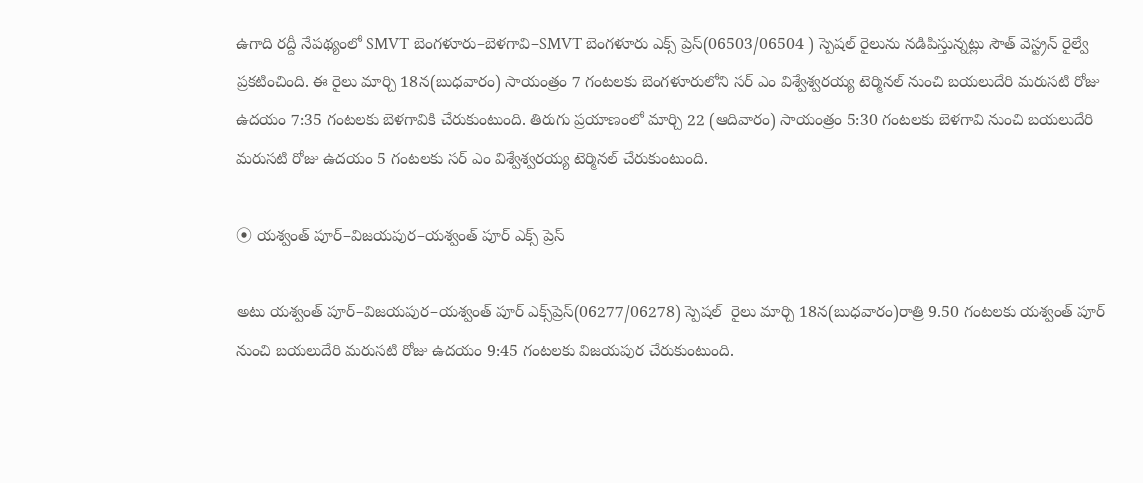ఉగాది రద్దీ నేపథ్యంలో SMVT బెంగళూరు–బెళగావి–SMVT బెంగళూరు ఎక్స్‌ ప్రెస్(06503/06504 ) స్పెషల్ రైలును నడిపిస్తున్నట్లు సౌత్ వెస్ట్రన్ రైల్వే ప్రకటించింది. ఈ రైలు మార్చి 18న(బుధవారం) సాయంత్రం 7 గంటలకు బెంగళూరులోని సర్ ఎం విశ్వేశ్వరయ్య టెర్మినల్ నుంచి బయలుదేరి మరుసటి రోజు ఉదయం 7:35 గంటలకు బెళగావికి చేరుకుంటుంది. తిరుగు ప్రయాణంలో మార్చి 22 (ఆదివారం) సాయంత్రం 5:30 గంటలకు బెళగావి నుంచి బయలుదేరి మరుసటి రోజు ఉదయం 5 గంటలకు సర్ ఎం విశ్వేశ్వరయ్య టెర్మినల్ చేరుకుంటుంది.

⦿ యశ్వంత్‌ పూర్–విజయపుర–యశ్వంత్‌ పూర్ ఎక్స్‌ ప్రెస్

అటు యశ్వంత్‌ పూర్–విజయపుర–యశ్వంత్‌ పూర్ ఎక్స్‌ప్రెస్(06277/06278) స్పెషల్  రైలు మార్చి 18న(బుధవారం)రాత్రి 9.50 గంటలకు యశ్వంత్‌ పూర్ నుంచి బయలుదేరి మరుసటి రోజు ఉదయం 9:45 గంటలకు విజయపుర చేరుకుంటుంది.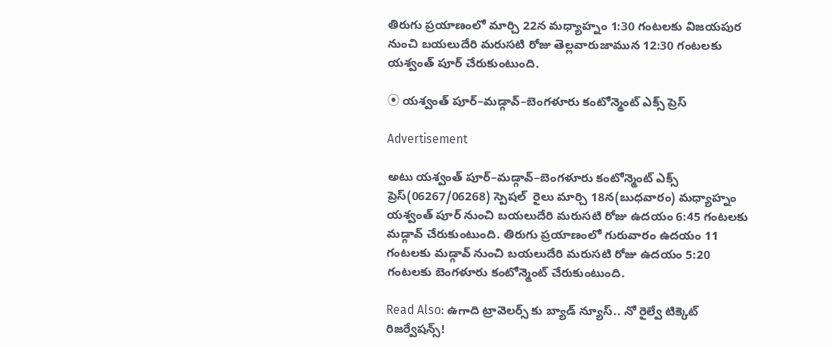తిరుగు ప్రయాణంలో మార్చి 22న మధ్యాహ్నం 1:30 గంటలకు విజయపుర నుంచి బయలుదేరి మరుసటి రోజు తెల్లవారుజామున 12:30 గంటలకు యశ్వంత్‌ పూర్ చేరుకుంటుంది.

⦿ యశ్వంత్‌ పూర్–మడ్గావ్–బెంగళూరు కంటోన్మెంట్ ఎక్స్‌ ప్రెస్

Advertisement

అటు యశ్వంత్‌ పూర్–మడ్గావ్–బెంగళూరు కంటోన్మెంట్ ఎక్స్‌ ప్రెస్(06267/06268) స్పెషల్  రైలు మార్చి 18న(బుధవారం) మధ్యాహ్నం యశ్వంత్‌ పూర్ నుంచి బయలుదేరి మరుసటి రోజు ఉదయం 6:45 గంటలకు మడ్గావ్ చేరుకుంటుంది. తిరుగు ప్రయాణంలో గురువారం ఉదయం 11 గంటలకు మడ్గావ్ నుంచి బయలుదేరి మరుసటి రోజు ఉదయం 5:20 గంటలకు బెంగళూరు కంటోన్మెంట్ చేరుకుంటుంది.

Read Also: ఉగాది ట్రావెలర్స్ కు బ్యాడ్ న్యూస్.. నో రైల్వే టిక్కెట్ రిజర్వేషన్స్!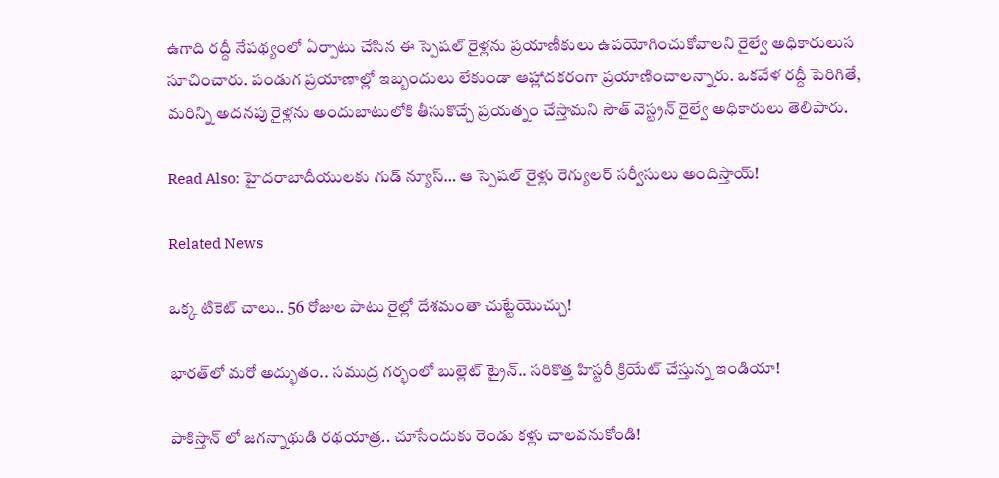ఉగాది రద్దీ నేపథ్యంలో ఏర్పాటు చేసిన ఈ స్పెషల్ రైళ్లను ప్రయాణీకులు ఉపయోగించుకోవాలని రైల్వే అధికారులుస సూచించారు. పండుగ ప్రయాణాల్లో ఇబ్బందులు లేకుండా ఆహ్లాదకరంగా ప్రయాణించాలన్నారు. ఒకవేళ రద్దీ పెరిగితే, మరిన్ని అదనపు రైళ్లను అందుబాటులోకి తీసుకొచ్చే ప్రయత్నం చేస్తామని సౌత్ వెస్ట్రన్ రైల్వే అధికారులు తెలిపారు.

Read Also: హైదరాబాదీయులకు గుడ్ న్యూస్… ఆ స్పెషల్ రైళ్లు రెగ్యులర్ సర్వీసులు అందిస్తాయ్!

Related News

ఒక్క టికెట్ చాలు.. 56 రోజుల పాటు రైల్లో దేశమంతా చుట్టేయొచ్చు!

భారత్‌లో మరో అద్భుతం.. సముద్ర గర్భంలో బుల్లెట్ ట్రైన్.. సరికొత్త హిస్టరీ క్రియేట్ చేస్తున్న ఇండియా!

పాకిస్తాన్ లో జగన్నాథుడి రథయాత్ర.. చూసేందుకు రెండు కళ్లు చాలవనుకోండి!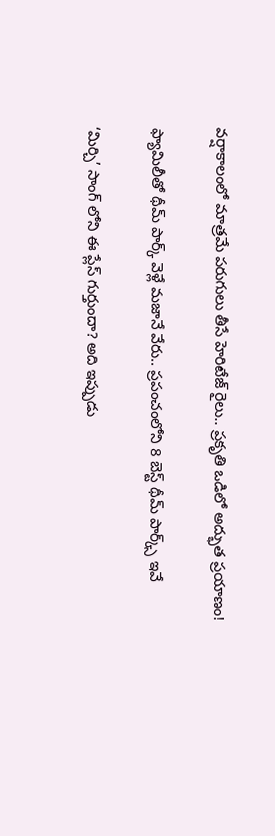వర్షాకాలంలో మాత్రమే పరుగులు తీసే హెరిటేజ్ రైలు.. ప్రకృతి ఒడిలో అద్భుత ప్రయాణం!

ఫ్యామిలీతో థీమ్ పార్క్ వెళ్లే మజానే వేరు.. ప్రపంచంలోని 8 బెస్ట్ థీమ్ పార్క్స్ ఇవే

‘మిర్చి’ సాంగ్ లోని ఈ ప్లేస్ గుర్తుందా? అది ఇప్పుడు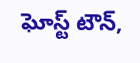ఘోస్ట్ టౌన్,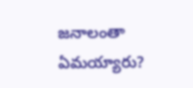జనాలంతా ఏమయ్యారు?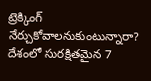ట్రెక్కింగ్ నేర్చుకోవాలనుకుంటున్నారా? దేశంలో సురక్షితమైన 7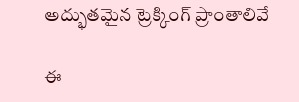అద్భుతమైన ట్రెక్కింగ్ ప్రాంతాలివే

ఈ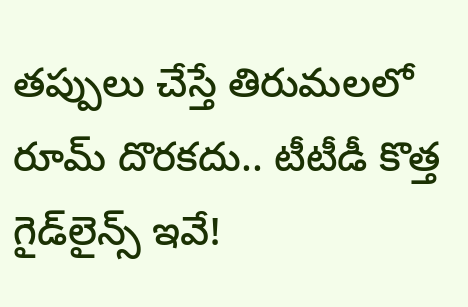తప్పులు చేస్తే తిరుమలలో రూమ్ దొరకదు.. టీటీడీ కొత్త గైడ్‌లైన్స్ ఇవే!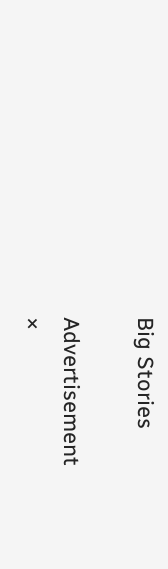Big Stories

Advertisement
×